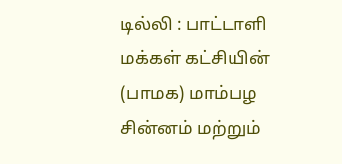டில்லி : பாட்டாளி மக்கள் கட்சியின் (பாமக) மாம்பழ சின்னம் மற்றும்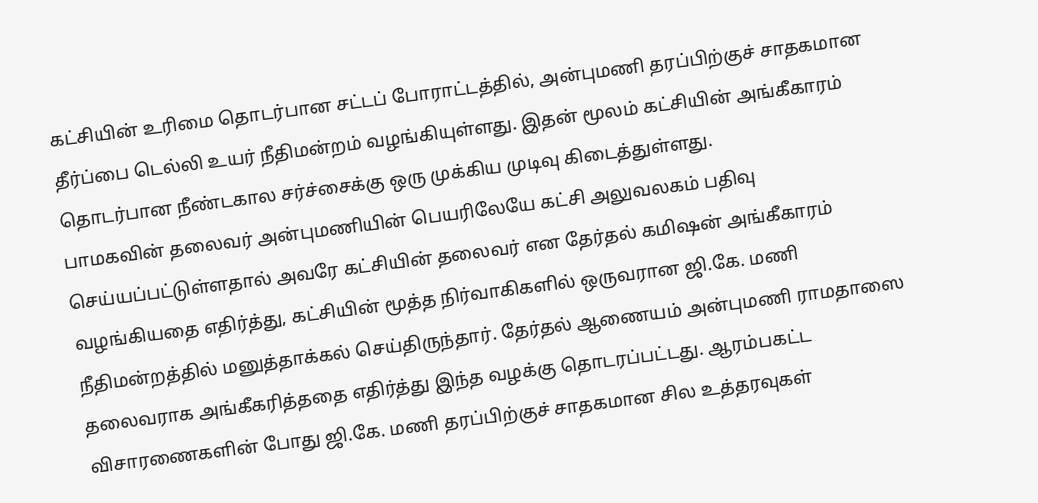கட்சியின் உரிமை தொடர்பான சட்டப் போராட்டத்தில், அன்புமணி தரப்பிற்குச் சாதகமான தீர்ப்பை டெல்லி உயர் நீதிமன்றம் வழங்கியுள்ளது. இதன் மூலம் கட்சியின் அங்கீகாரம் தொடர்பான நீண்டகால சர்ச்சைக்கு ஒரு முக்கிய முடிவு கிடைத்துள்ளது.
பாமகவின் தலைவர் அன்புமணியின் பெயரிலேயே கட்சி அலுவலகம் பதிவு செய்யப்பட்டுள்ளதால் அவரே கட்சியின் தலைவர் என தேர்தல் கமிஷன் அங்கீகாரம் வழங்கியதை எதிர்த்து, கட்சியின் மூத்த நிர்வாகிகளில் ஒருவரான ஜி.கே. மணி நீதிமன்றத்தில் மனுத்தாக்கல் செய்திருந்தார். தேர்தல் ஆணையம் அன்புமணி ராமதாஸை தலைவராக அங்கீகரித்ததை எதிர்த்து இந்த வழக்கு தொடரப்பட்டது. ஆரம்பகட்ட விசாரணைகளின் போது ஜி.கே. மணி தரப்பிற்குச் சாதகமான சில உத்தரவுகள்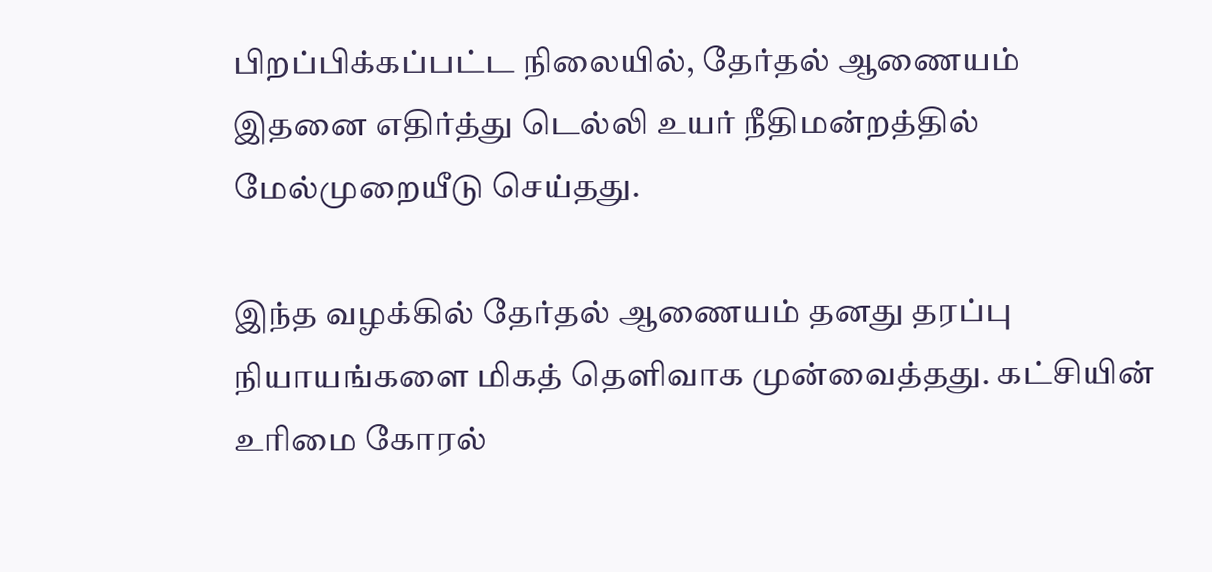பிறப்பிக்கப்பட்ட நிலையில், தேர்தல் ஆணையம் இதனை எதிர்த்து டெல்லி உயர் நீதிமன்றத்தில் மேல்முறையீடு செய்தது.

இந்த வழக்கில் தேர்தல் ஆணையம் தனது தரப்பு நியாயங்களை மிகத் தெளிவாக முன்வைத்தது. கட்சியின் உரிமை கோரல்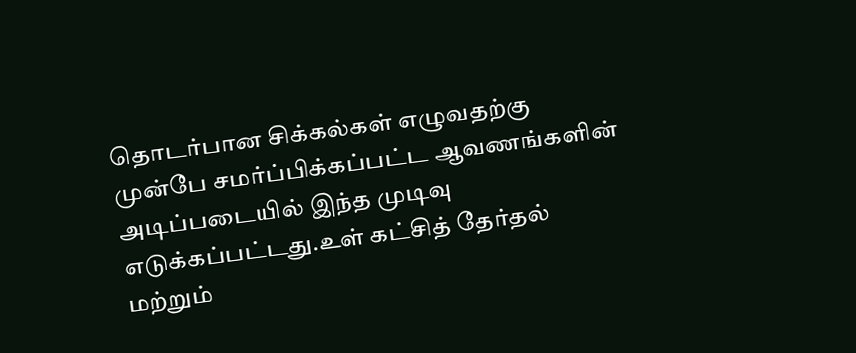தொடர்பான சிக்கல்கள் எழுவதற்கு முன்பே சமர்ப்பிக்கப்பட்ட ஆவணங்களின் அடிப்படையில் இந்த முடிவு எடுக்கப்பட்டது.உள் கட்சித் தேர்தல் மற்றும்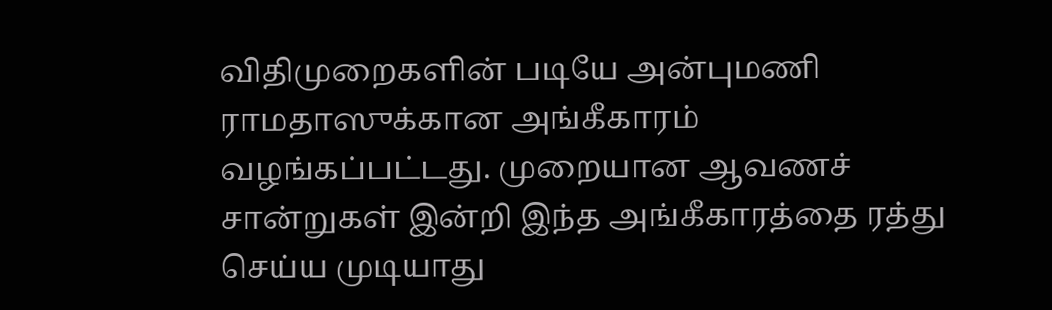விதிமுறைகளின் படியே அன்புமணி ராமதாஸுக்கான அங்கீகாரம் வழங்கப்பட்டது. முறையான ஆவணச் சான்றுகள் இன்றி இந்த அங்கீகாரத்தை ரத்து செய்ய முடியாது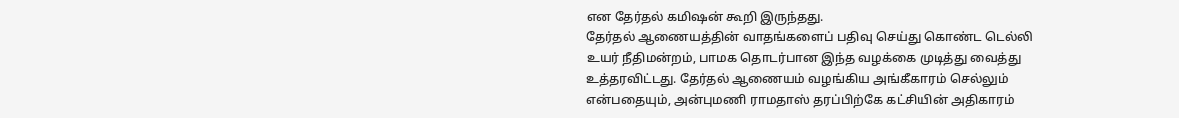என தேர்தல் கமிஷன் கூறி இருந்தது.
தேர்தல் ஆணையத்தின் வாதங்களைப் பதிவு செய்து கொண்ட டெல்லி உயர் நீதிமன்றம், பாமக தொடர்பான இந்த வழக்கை முடித்து வைத்து உத்தரவிட்டது. தேர்தல் ஆணையம் வழங்கிய அங்கீகாரம் செல்லும் என்பதையும், அன்புமணி ராமதாஸ் தரப்பிற்கே கட்சியின் அதிகாரம்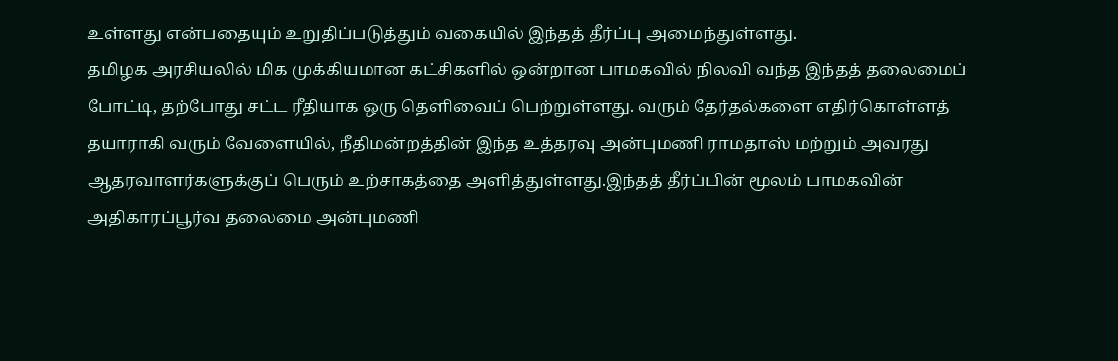உள்ளது என்பதையும் உறுதிப்படுத்தும் வகையில் இந்தத் தீர்ப்பு அமைந்துள்ளது.
தமிழக அரசியலில் மிக முக்கியமான கட்சிகளில் ஒன்றான பாமகவில் நிலவி வந்த இந்தத் தலைமைப் போட்டி, தற்போது சட்ட ரீதியாக ஒரு தெளிவைப் பெற்றுள்ளது. வரும் தேர்தல்களை எதிர்கொள்ளத் தயாராகி வரும் வேளையில், நீதிமன்றத்தின் இந்த உத்தரவு அன்புமணி ராமதாஸ் மற்றும் அவரது ஆதரவாளர்களுக்குப் பெரும் உற்சாகத்தை அளித்துள்ளது.இந்தத் தீர்ப்பின் மூலம் பாமகவின் அதிகாரப்பூர்வ தலைமை அன்புமணி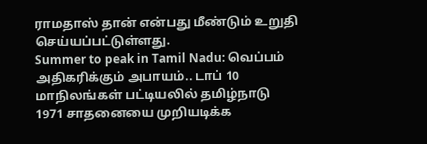ராமதாஸ் தான் என்பது மீண்டும் உறுதி செய்யப்பட்டுள்ளது.
Summer to peak in Tamil Nadu: வெப்பம் அதிகரிக்கும் அபாயம்.. டாப் 10 மாநிலங்கள் பட்டியலில் தமிழ்நாடு
1971 சாதனையை முறியடிக்க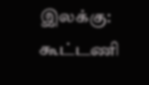இலக்கு: கூட்டணி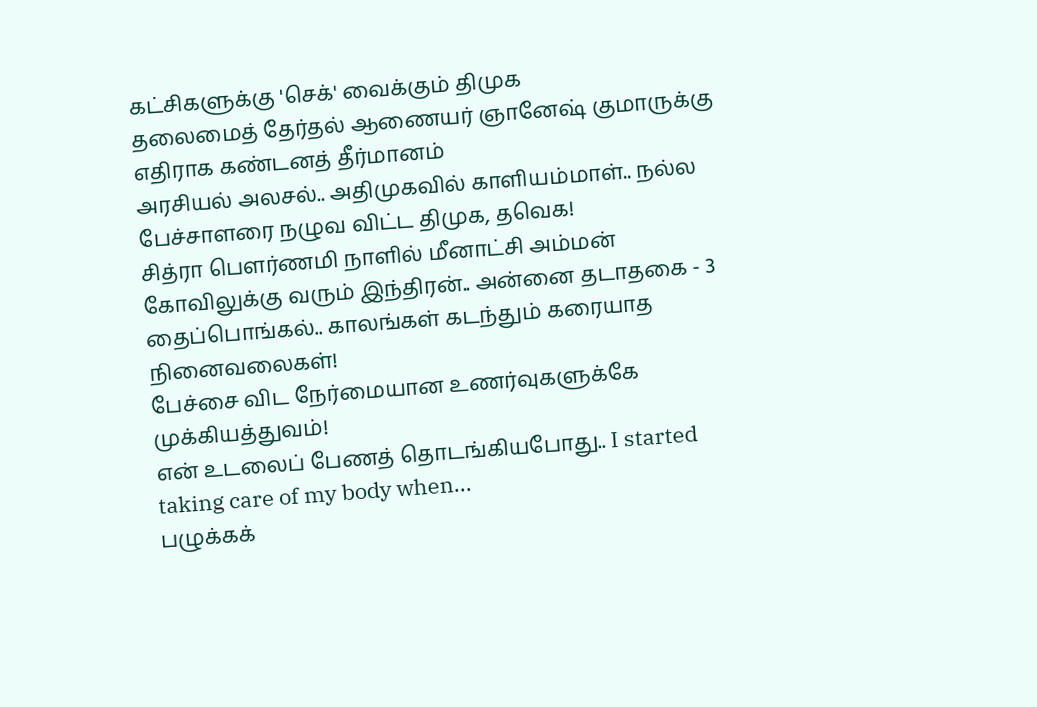கட்சிகளுக்கு 'செக்' வைக்கும் திமுக
தலைமைத் தேர்தல் ஆணையர் ஞானேஷ் குமாருக்கு எதிராக கண்டனத் தீர்மானம்
அரசியல் அலசல்.. அதிமுகவில் காளியம்மாள்.. நல்ல பேச்சாளரை நழுவ விட்ட திமுக, தவெக!
சித்ரா பௌர்ணமி நாளில் மீனாட்சி அம்மன் கோவிலுக்கு வரும் இந்திரன்.. அன்னை தடாதகை - 3
தைப்பொங்கல்.. காலங்கள் கடந்தும் கரையாத நினைவலைகள்!
பேச்சை விட நேர்மையான உணர்வுகளுக்கே முக்கியத்துவம்!
என் உடலைப் பேணத் தொடங்கியபோது.. I started taking care of my body when...
பழுக்கக்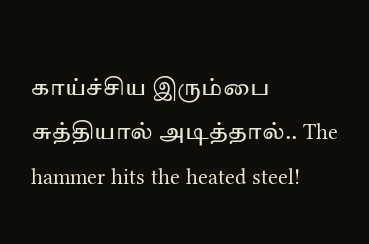காய்ச்சிய இரும்பை சுத்தியால் அடித்தால்.. The hammer hits the heated steel!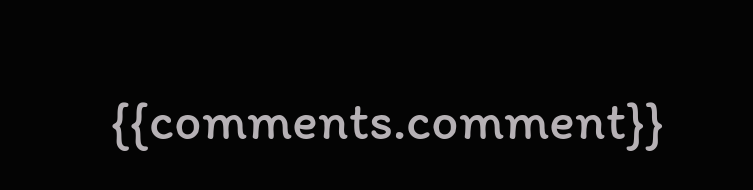{{comments.comment}}